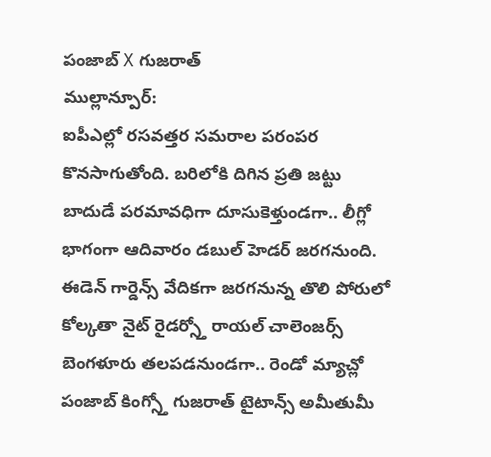పంజాబ్ X గుజరాత్
ముల్లాన్పూర్:
ఐపీఎల్లో రసవత్తర సమరాల పరంపర కొనసాగుతోంది. బరిలోకి దిగిన ప్రతి జట్టు బాదుడే పరమావధిగా దూసుకెళ్తుండగా.. లీగ్లో భాగంగా ఆదివారం డబుల్ హెడర్ జరగనుంది. ఈడెన్ గార్డెన్స్ వేదికగా జరగనున్న తొలి పోరులో కోల్కతా నైట్ రైడర్స్తో రాయల్ చాలెంజర్స్ బెంగళూరు తలపడనుండగా.. రెండో మ్యాచ్లో పంజాబ్ కింగ్స్తో గుజరాత్ టైటాన్స్ అమీతుమీ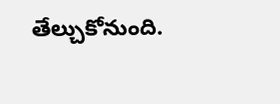తేల్చుకోనుంది.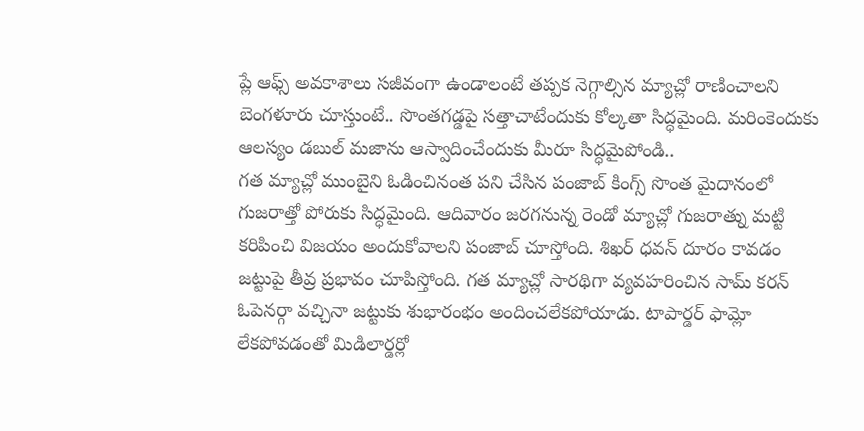ప్లే ఆఫ్స్ అవకాశాలు సజీవంగా ఉండాలంటే తప్పక నెగ్గాల్సిన మ్యాచ్లో రాణించాలని బెంగళూరు చూస్తుంటే.. సొంతగడ్డపై సత్తాచాటేందుకు కోల్కతా సిద్ధమైంది. మరింకెందుకు ఆలస్యం డబుల్ మజాను ఆస్వాదించేందుకు మీరూ సిద్ధమైపోండి..
గత మ్యాచ్లో ముంబైని ఓడించినంత పని చేసిన పంజాబ్ కింగ్స్ సొంత మైదానంలో గుజరాత్తో పోరుకు సిద్ధమైంది. ఆదివారం జరగనున్న రెండో మ్యాచ్లో గుజరాత్ను మట్టి కరిపించి విజయం అందుకోవాలని పంజాబ్ చూస్తోంది. శిఖర్ ధవన్ దూరం కావడం జట్టుపై తీవ్ర ప్రభావం చూపిస్తోంది. గత మ్యాచ్లో సారథిగా వ్యవహరించిన సామ్ కరన్ ఓపెనర్గా వచ్చినా జట్టుకు శుభారంభం అందించలేకపోయాడు. టాపార్డర్ ఫామ్లో లేకపోవడంతో మిడిలార్డర్లో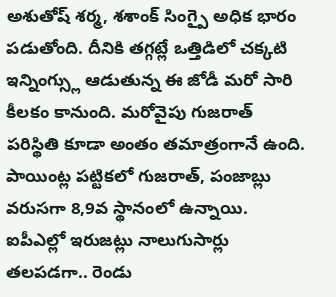అశుతోష్ శర్మ, శశాంక్ సింగ్పై అధిక భారం పడుతోంది. దీనికి తగ్గట్లే ఒత్తిడిలో చక్కటి ఇన్నింగ్స్లు ఆడుతున్న ఈ జోడీ మరో సారి కీలకం కానుంది. మరోవైపు గుజరాత్ పరిస్థితి కూడా అంతం తమాత్రంగానే ఉంది. పాయింట్ల పట్టికలో గుజరాత్, పంజాబ్లు వరుసగా 8,9వ స్థానంలో ఉన్నాయి. ఐపీఎల్లో ఇరుజట్లు నాలుగుసార్లు తలపడగా.. రెండు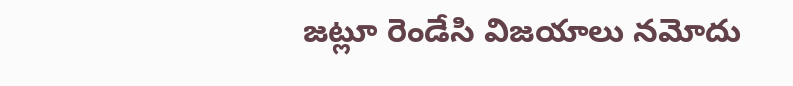జట్లూ రెండేసి విజయాలు నమోదు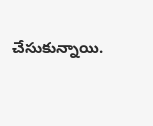చేసుకున్నాయి.